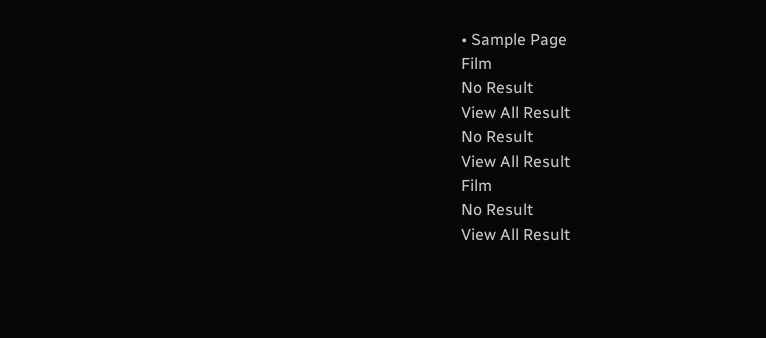• Sample Page
Film
No Result
View All Result
No Result
View All Result
Film
No Result
View All Result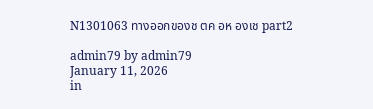N1301063 ทางออกของช ตค อห องเช part2

admin79 by admin79
January 11, 2026
in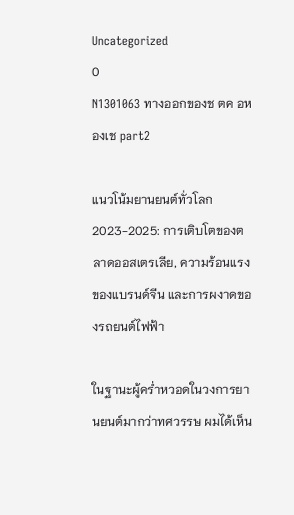Uncategorized
0
N1301063 ทางออกของช ตค อห องเช part2

แนวโน้มยานยนต์ทั่วโลก 2023-2025: การเติบโตของตลาดออสเตรเลีย, ความร้อนแรงของแบรนด์จีน และการผงาดของรถยนต์ไฟฟ้า

ในฐานะผู้คร่ำหวอดในวงการยานยนต์มากว่าทศวรรษ ผมได้เห็น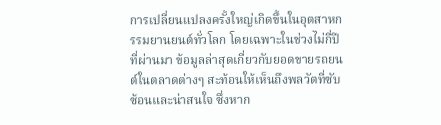การเปลี่ยนแปลงครั้งใหญ่เกิดขึ้นในอุตสาหกรรมยานยนต์ทั่วโลก โดยเฉพาะในช่วงไม่กี่ปีที่ผ่านมา ข้อมูลล่าสุดเกี่ยวกับยอดขายรถยนต์ในตลาดต่างๆ สะท้อนให้เห็นถึงพลวัตที่ซับซ้อนและน่าสนใจ ซึ่งหาก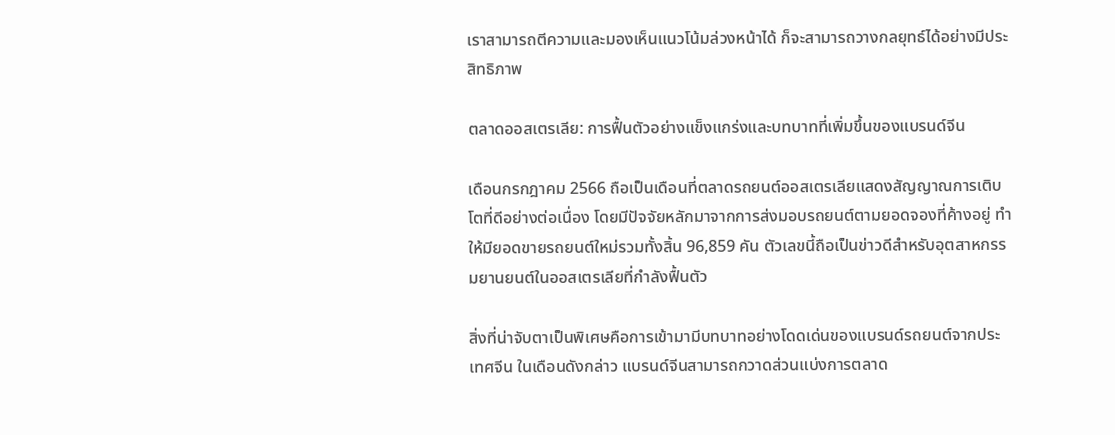เราสามารถตีความและมองเห็นแนวโน้มล่วงหน้าได้ ก็จะสามารถวางกลยุทธ์ได้อย่างมีประสิทธิภาพ

ตลาดออสเตรเลีย: การฟื้นตัวอย่างแข็งแกร่งและบทบาทที่เพิ่มขึ้นของแบรนด์จีน

เดือนกรกฎาคม 2566 ถือเป็นเดือนที่ตลาดรถยนต์ออสเตรเลียแสดงสัญญาณการเติบโตที่ดีอย่างต่อเนื่อง โดยมีปัจจัยหลักมาจากการส่งมอบรถยนต์ตามยอดจองที่ค้างอยู่ ทำให้มียอดขายรถยนต์ใหม่รวมทั้งสิ้น 96,859 คัน ตัวเลขนี้ถือเป็นข่าวดีสำหรับอุตสาหกรรมยานยนต์ในออสเตรเลียที่กำลังฟื้นตัว

สิ่งที่น่าจับตาเป็นพิเศษคือการเข้ามามีบทบาทอย่างโดดเด่นของแบรนด์รถยนต์จากประเทศจีน ในเดือนดังกล่าว แบรนด์จีนสามารถกวาดส่วนแบ่งการตลาด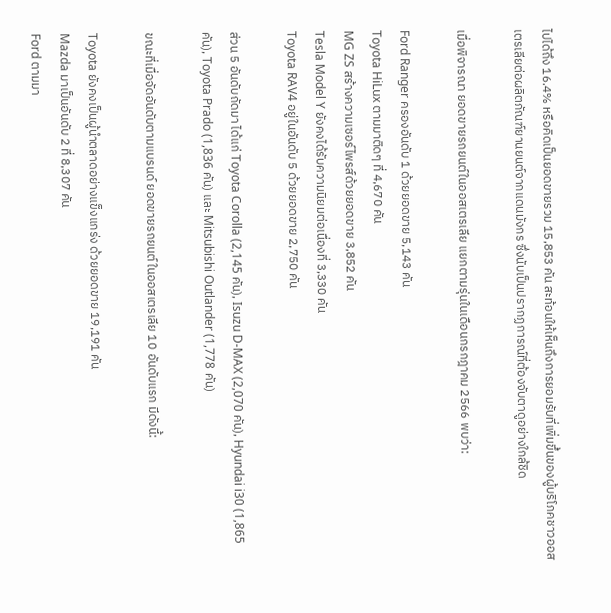ไปได้ถึง 16.4% หรือคิดเป็นยอดขายรวม 15,853 คัน สะท้อนให้เห็นถึงการยอมรับที่เพิ่มขึ้นของผู้บริโภคชาวออสเตรเลียต่อผลิตภัณฑ์ยานยนต์จากแดนมังกร ซึ่งนับเป็นปรากฏการณ์ที่ต้องจับตาดูอย่างใกล้ชิด

เมื่อพิจารณา ยอดขายรถยนต์ในออสเตรเลีย แยกตามรุ่นในเดือนกรกฎาคม 2566 พบว่า:

Ford Ranger ครองอันดับ 1 ด้วยยอดขาย 5,143 คัน
Toyota HiLux ตามมาติดๆ ที่ 4,670 คัน
MG ZS สร้างความเซอร์ไพรส์ด้วยยอดขาย 3,852 คัน
Tesla Model Y ยังคงได้รับความนิยมต่อเนื่องที่ 3,330 คัน
Toyota RAV4 อยู่ในอันดับ 5 ด้วยยอดขาย 2,750 คัน

ส่วน 5 อันดับถัดมา ได้แก่ Toyota Corolla (2,145 คัน), Isuzu D-MAX (2,070 คัน), Hyundai i30 (1,865 คัน), Toyota Prado (1,836 คัน) และ Mitsubishi Outlander (1,778 คัน)

ขณะที่เมื่อจัดอันดับตามแบรนด์ ยอดขายรถยนต์ในออสเตรเลีย 10 อันดับแรก มีดังนี้:

Toyota ยังคงเป็นผู้นำตลาดอย่างแข็งแกร่ง ด้วยยอดขาย 19,191 คัน
Mazda มาเป็นอันดับ 2 ที่ 8,307 คัน
Ford ตามมา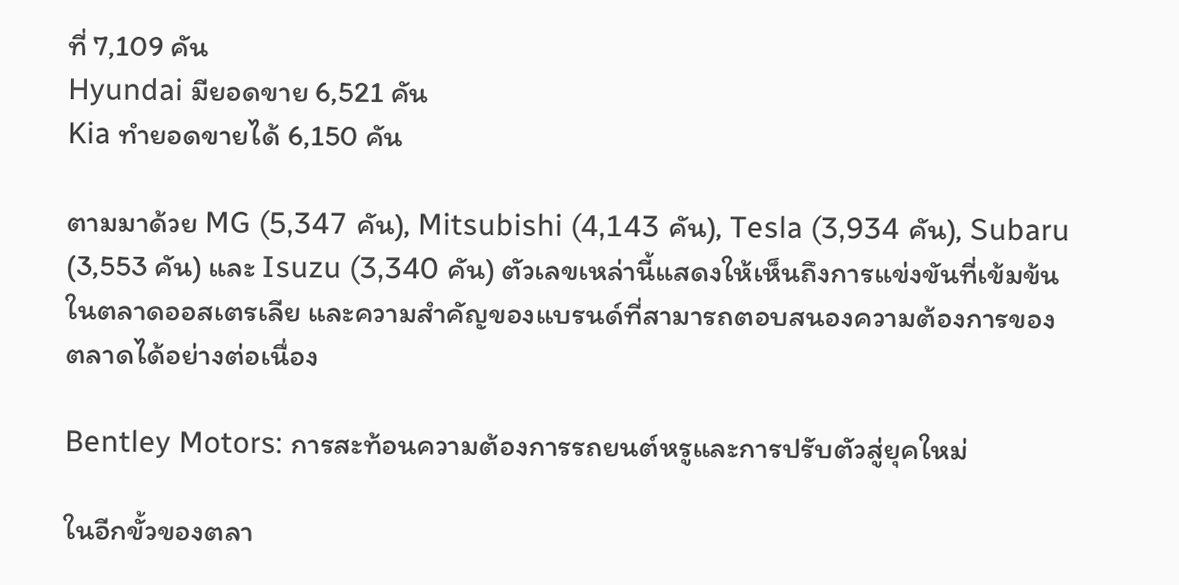ที่ 7,109 คัน
Hyundai มียอดขาย 6,521 คัน
Kia ทำยอดขายได้ 6,150 คัน

ตามมาด้วย MG (5,347 คัน), Mitsubishi (4,143 คัน), Tesla (3,934 คัน), Subaru (3,553 คัน) และ Isuzu (3,340 คัน) ตัวเลขเหล่านี้แสดงให้เห็นถึงการแข่งขันที่เข้มข้นในตลาดออสเตรเลีย และความสำคัญของแบรนด์ที่สามารถตอบสนองความต้องการของตลาดได้อย่างต่อเนื่อง

Bentley Motors: การสะท้อนความต้องการรถยนต์หรูและการปรับตัวสู่ยุคใหม่

ในอีกขั้วของตลา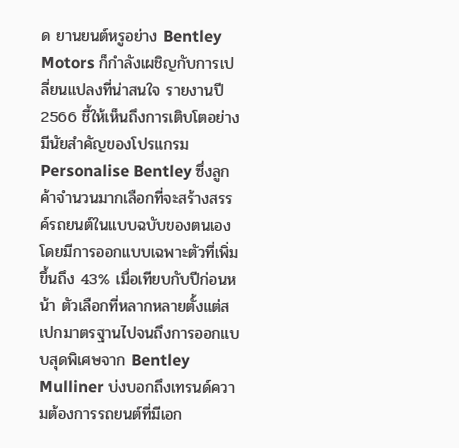ด ยานยนต์หรูอย่าง Bentley Motors ก็กำลังเผชิญกับการเปลี่ยนแปลงที่น่าสนใจ รายงานปี 2566 ชี้ให้เห็นถึงการเติบโตอย่างมีนัยสำคัญของโปรแกรม Personalise Bentley ซึ่งลูกค้าจำนวนมากเลือกที่จะสร้างสรรค์รถยนต์ในแบบฉบับของตนเอง โดยมีการออกแบบเฉพาะตัวที่เพิ่มขึ้นถึง 43% เมื่อเทียบกับปีก่อนหน้า ตัวเลือกที่หลากหลายตั้งแต่สเปกมาตรฐานไปจนถึงการออกแบบสุดพิเศษจาก Bentley Mulliner บ่งบอกถึงเทรนด์ความต้องการรถยนต์ที่มีเอก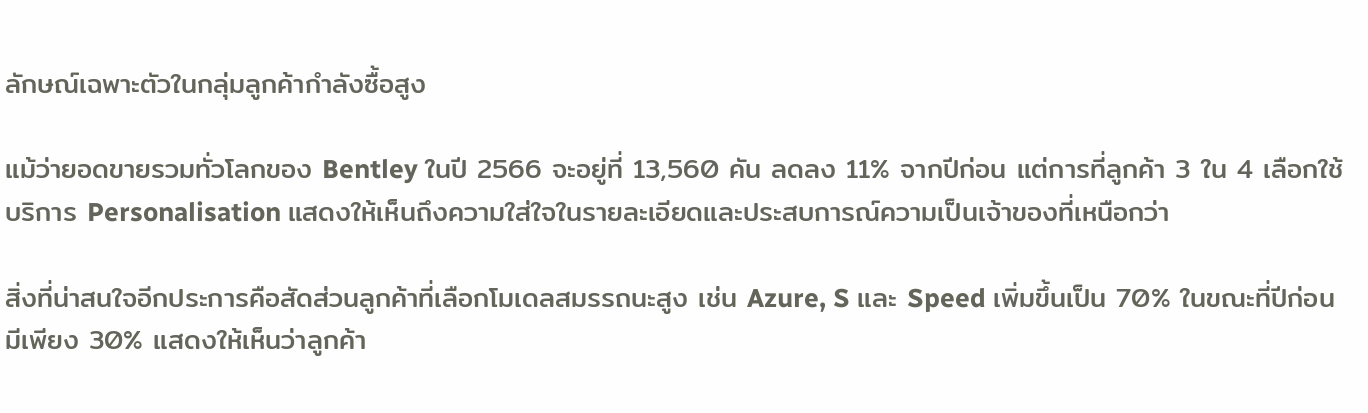ลักษณ์เฉพาะตัวในกลุ่มลูกค้ากำลังซื้อสูง

แม้ว่ายอดขายรวมทั่วโลกของ Bentley ในปี 2566 จะอยู่ที่ 13,560 คัน ลดลง 11% จากปีก่อน แต่การที่ลูกค้า 3 ใน 4 เลือกใช้บริการ Personalisation แสดงให้เห็นถึงความใส่ใจในรายละเอียดและประสบการณ์ความเป็นเจ้าของที่เหนือกว่า

สิ่งที่น่าสนใจอีกประการคือสัดส่วนลูกค้าที่เลือกโมเดลสมรรถนะสูง เช่น Azure, S และ Speed เพิ่มขึ้นเป็น 70% ในขณะที่ปีก่อนมีเพียง 30% แสดงให้เห็นว่าลูกค้า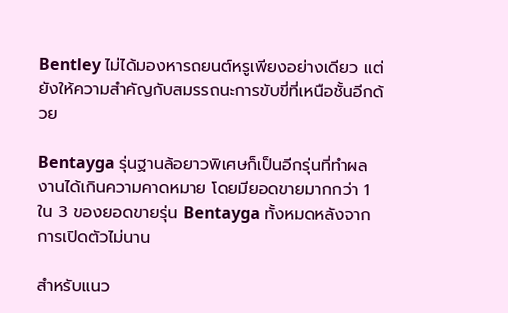Bentley ไม่ได้มองหารถยนต์หรูเพียงอย่างเดียว แต่ยังให้ความสำคัญกับสมรรถนะการขับขี่ที่เหนือชั้นอีกด้วย

Bentayga รุ่นฐานล้อยาวพิเศษก็เป็นอีกรุ่นที่ทำผลงานได้เกินความคาดหมาย โดยมียอดขายมากกว่า 1 ใน 3 ของยอดขายรุ่น Bentayga ทั้งหมดหลังจากการเปิดตัวไม่นาน

สำหรับแนว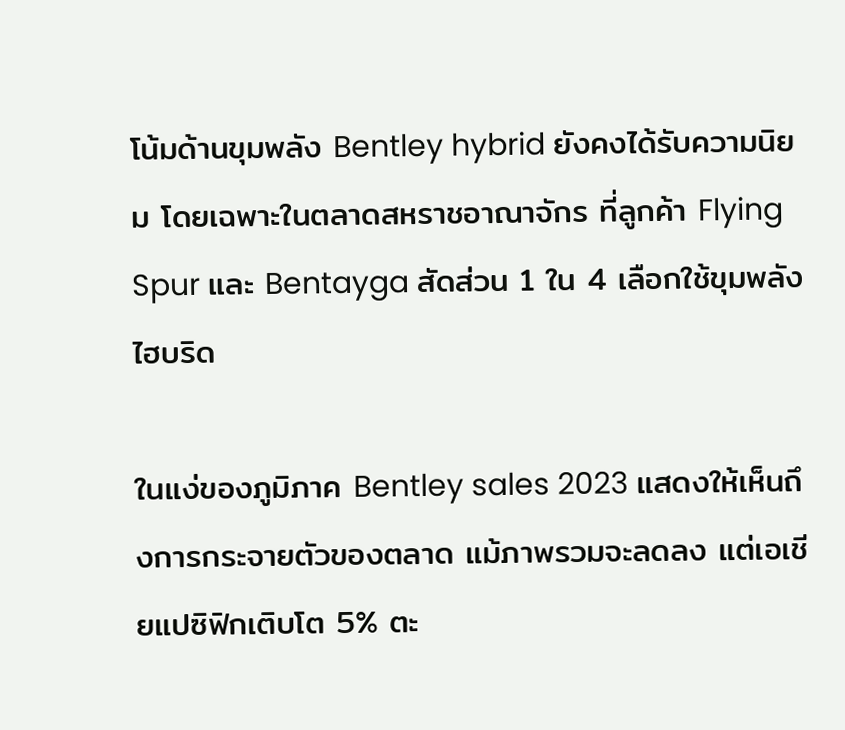โน้มด้านขุมพลัง Bentley hybrid ยังคงได้รับความนิยม โดยเฉพาะในตลาดสหราชอาณาจักร ที่ลูกค้า Flying Spur และ Bentayga สัดส่วน 1 ใน 4 เลือกใช้ขุมพลังไฮบริด

ในแง่ของภูมิภาค Bentley sales 2023 แสดงให้เห็นถึงการกระจายตัวของตลาด แม้ภาพรวมจะลดลง แต่เอเชียแปซิฟิกเติบโต 5% ตะ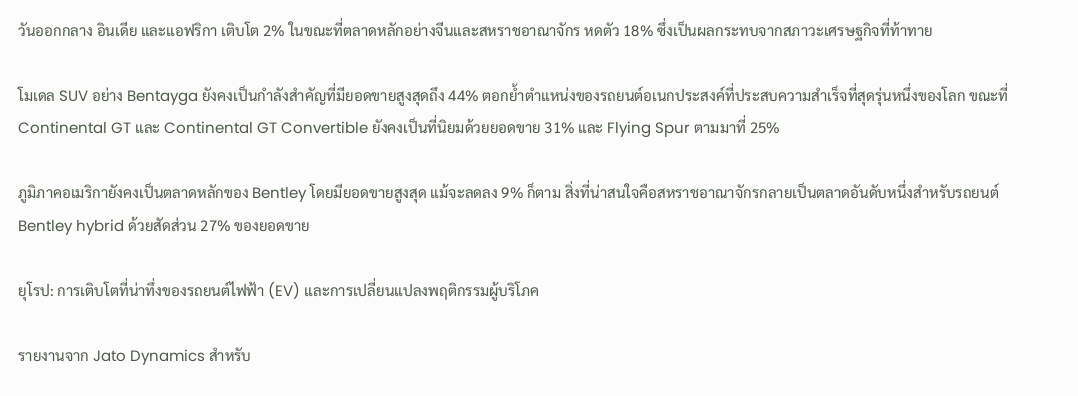วันออกกลาง อินเดีย และแอฟริกา เติบโต 2% ในขณะที่ตลาดหลักอย่างจีนและสหราชอาณาจักร หดตัว 18% ซึ่งเป็นผลกระทบจากสภาวะเศรษฐกิจที่ท้าทาย

โมเดล SUV อย่าง Bentayga ยังคงเป็นกำลังสำคัญที่มียอดขายสูงสุดถึง 44% ตอกย้ำตำแหน่งของรถยนต์อเนกประสงค์ที่ประสบความสำเร็จที่สุดรุ่นหนึ่งของโลก ขณะที่ Continental GT และ Continental GT Convertible ยังคงเป็นที่นิยมด้วยยอดขาย 31% และ Flying Spur ตามมาที่ 25%

ภูมิภาคอเมริกายังคงเป็นตลาดหลักของ Bentley โดยมียอดขายสูงสุด แม้จะลดลง 9% ก็ตาม สิ่งที่น่าสนใจคือสหราชอาณาจักรกลายเป็นตลาดอันดับหนึ่งสำหรับรถยนต์ Bentley hybrid ด้วยสัดส่วน 27% ของยอดขาย

ยุโรป: การเติบโตที่น่าทึ่งของรถยนต์ไฟฟ้า (EV) และการเปลี่ยนแปลงพฤติกรรมผู้บริโภค

รายงานจาก Jato Dynamics สำหรับ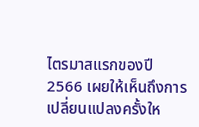ไตรมาสแรกของปี 2566 เผยให้เห็นถึงการเปลี่ยนแปลงครั้งให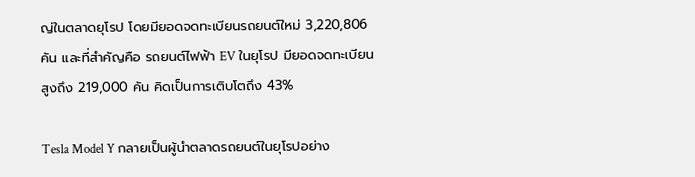ญ่ในตลาดยุโรป โดยมียอดจดทะเบียนรถยนต์ใหม่ 3,220,806 คัน และที่สำคัญคือ รถยนต์ไฟฟ้า EV ในยุโรป มียอดจดทะเบียนสูงถึง 219,000 คัน คิดเป็นการเติบโตถึง 43%

Tesla Model Y กลายเป็นผู้นำตลาดรถยนต์ในยุโรปอย่าง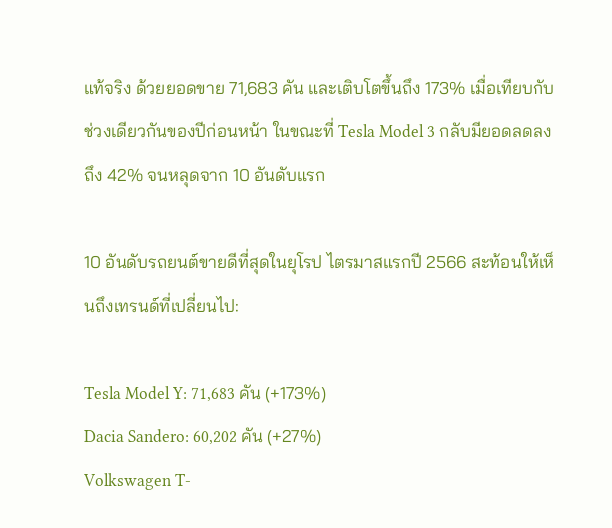แท้จริง ด้วยยอดขาย 71,683 คัน และเติบโตขึ้นถึง 173% เมื่อเทียบกับช่วงเดียวกันของปีก่อนหน้า ในขณะที่ Tesla Model 3 กลับมียอดลดลงถึง 42% จนหลุดจาก 10 อันดับแรก

10 อันดับรถยนต์ขายดีที่สุดในยุโรป ไตรมาสแรกปี 2566 สะท้อนให้เห็นถึงเทรนด์ที่เปลี่ยนไป:

Tesla Model Y: 71,683 คัน (+173%)
Dacia Sandero: 60,202 คัน (+27%)
Volkswagen T-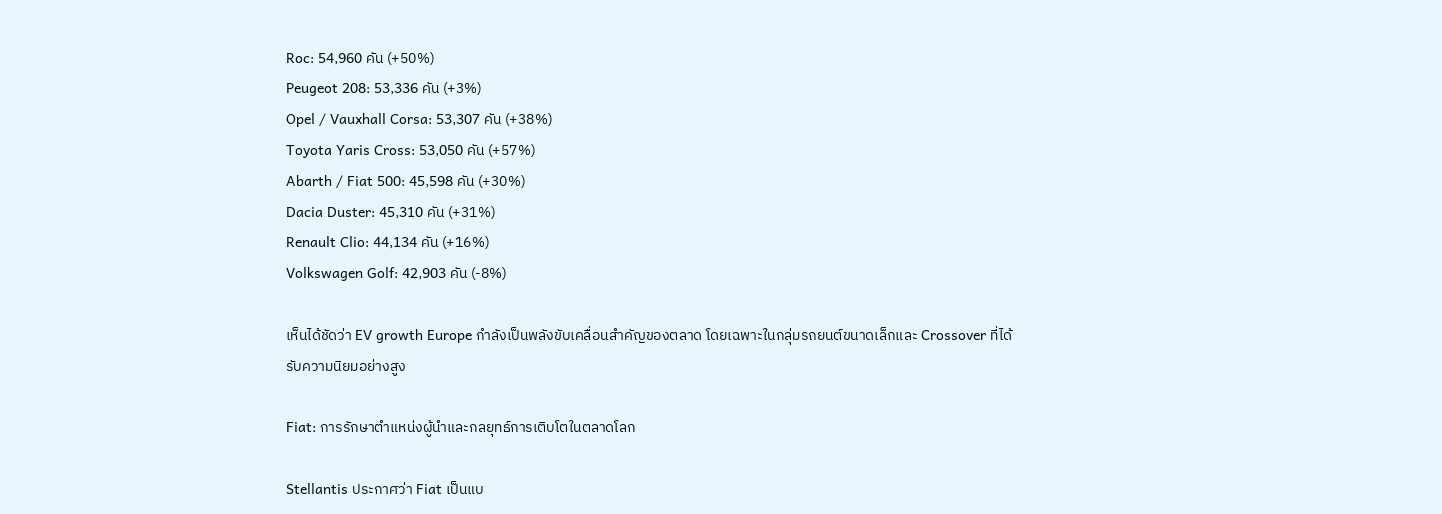Roc: 54,960 คัน (+50%)
Peugeot 208: 53,336 คัน (+3%)
Opel / Vauxhall Corsa: 53,307 คัน (+38%)
Toyota Yaris Cross: 53,050 คัน (+57%)
Abarth / Fiat 500: 45,598 คัน (+30%)
Dacia Duster: 45,310 คัน (+31%)
Renault Clio: 44,134 คัน (+16%)
Volkswagen Golf: 42,903 คัน (-8%)

เห็นได้ชัดว่า EV growth Europe กำลังเป็นพลังขับเคลื่อนสำคัญของตลาด โดยเฉพาะในกลุ่มรถยนต์ขนาดเล็กและ Crossover ที่ได้รับความนิยมอย่างสูง

Fiat: การรักษาตำแหน่งผู้นำและกลยุทธ์การเติบโตในตลาดโลก

Stellantis ประกาศว่า Fiat เป็นแบ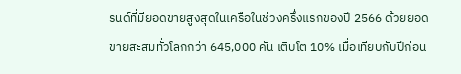รนด์ที่มียอดขายสูงสุดในเครือในช่วงครึ่งแรกของปี 2566 ด้วยยอดขายสะสมทั่วโลกกว่า 645,000 คัน เติบโต 10% เมื่อเทียบกับปีก่อน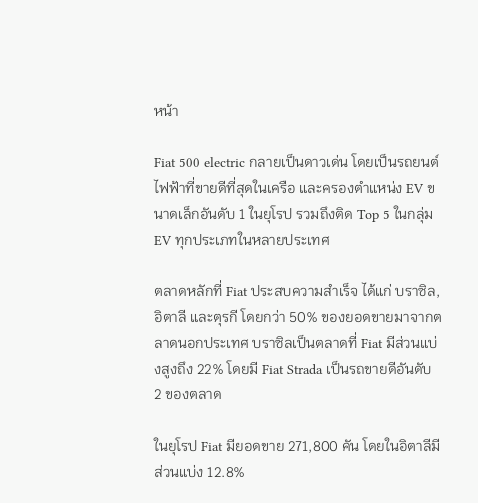หน้า

Fiat 500 electric กลายเป็นดาวเด่น โดยเป็นรถยนต์ไฟฟ้าที่ขายดีที่สุดในเครือ และครองตำแหน่ง EV ขนาดเล็กอันดับ 1 ในยุโรป รวมถึงติด Top 5 ในกลุ่ม EV ทุกประเภทในหลายประเทศ

ตลาดหลักที่ Fiat ประสบความสำเร็จ ได้แก่ บราซิล, อิตาลี และตุรกี โดยกว่า 50% ของยอดขายมาจากตลาดนอกประเทศ บราซิลเป็นตลาดที่ Fiat มีส่วนแบ่งสูงถึง 22% โดยมี Fiat Strada เป็นรถขายดีอันดับ 2 ของตลาด

ในยุโรป Fiat มียอดขาย 271,800 คัน โดยในอิตาลีมีส่วนแบ่ง 12.8%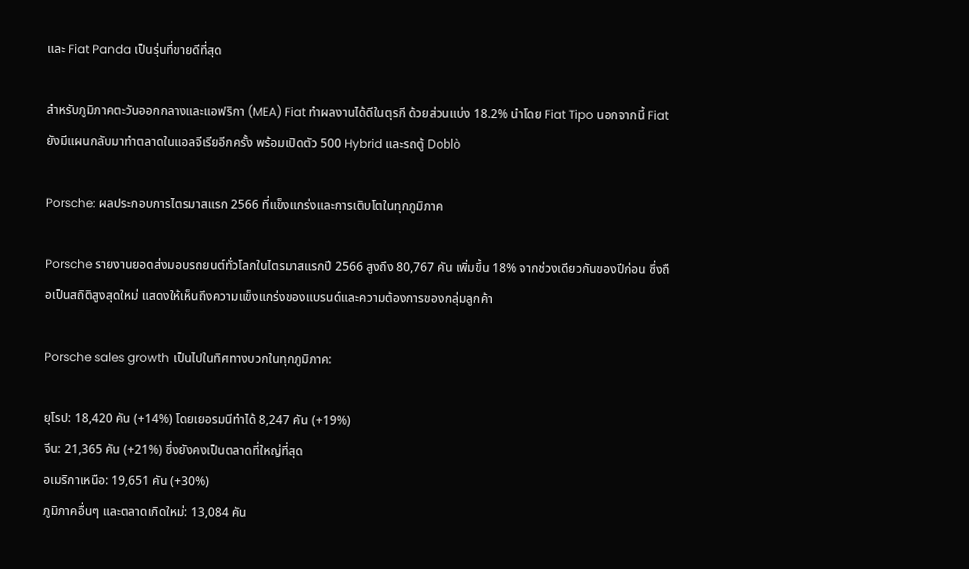และ Fiat Panda เป็นรุ่นที่ขายดีที่สุด

สำหรับภูมิภาคตะวันออกกลางและแอฟริกา (MEA) Fiat ทำผลงานได้ดีในตุรกี ด้วยส่วนแบ่ง 18.2% นำโดย Fiat Tipo นอกจากนี้ Fiat ยังมีแผนกลับมาทำตลาดในแอลจีเรียอีกครั้ง พร้อมเปิดตัว 500 Hybrid และรถตู้ Doblò

Porsche: ผลประกอบการไตรมาสแรก 2566 ที่แข็งแกร่งและการเติบโตในทุกภูมิภาค

Porsche รายงานยอดส่งมอบรถยนต์ทั่วโลกในไตรมาสแรกปี 2566 สูงถึง 80,767 คัน เพิ่มขึ้น 18% จากช่วงเดียวกันของปีก่อน ซึ่งถือเป็นสถิติสูงสุดใหม่ แสดงให้เห็นถึงความแข็งแกร่งของแบรนด์และความต้องการของกลุ่มลูกค้า

Porsche sales growth เป็นไปในทิศทางบวกในทุกภูมิภาค:

ยุโรป: 18,420 คัน (+14%) โดยเยอรมนีทำได้ 8,247 คัน (+19%)
จีน: 21,365 คัน (+21%) ซึ่งยังคงเป็นตลาดที่ใหญ่ที่สุด
อเมริกาเหนือ: 19,651 คัน (+30%)
ภูมิภาคอื่นๆ และตลาดเกิดใหม่: 13,084 คัน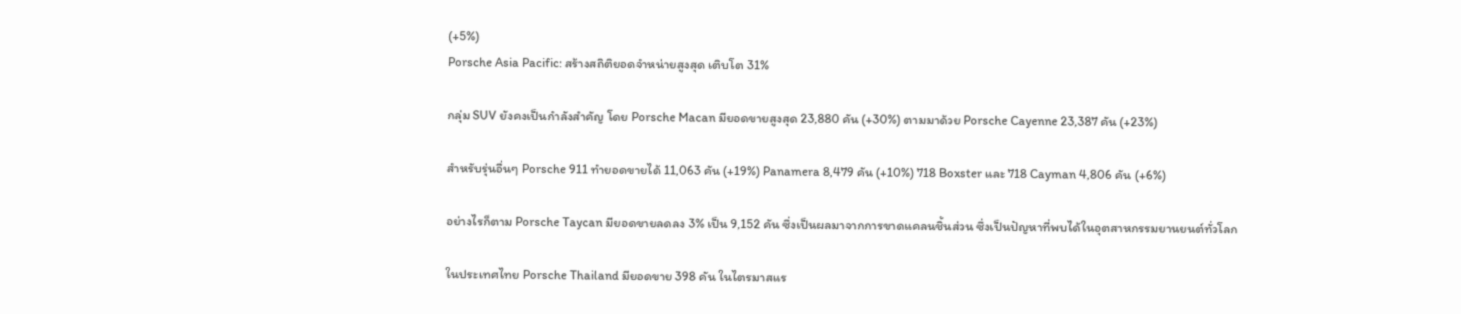(+5%)
Porsche Asia Pacific: สร้างสถิติยอดจำหน่ายสูงสุด เติบโต 31%

กลุ่ม SUV ยังคงเป็นกำลังสำคัญ โดย Porsche Macan มียอดขายสูงสุด 23,880 คัน (+30%) ตามมาด้วย Porsche Cayenne 23,387 คัน (+23%)

สำหรับรุ่นอื่นๆ Porsche 911 ทำยอดขายได้ 11,063 คัน (+19%) Panamera 8,479 คัน (+10%) 718 Boxster และ 718 Cayman 4,806 คัน (+6%)

อย่างไรก็ตาม Porsche Taycan มียอดขายลดลง 3% เป็น 9,152 คัน ซึ่งเป็นผลมาจากการขาดแคลนชิ้นส่วน ซึ่งเป็นปัญหาที่พบได้ในอุตสาหกรรมยานยนต์ทั่วโลก

ในประเทศไทย Porsche Thailand มียอดขาย 398 คัน ในไตรมาสแร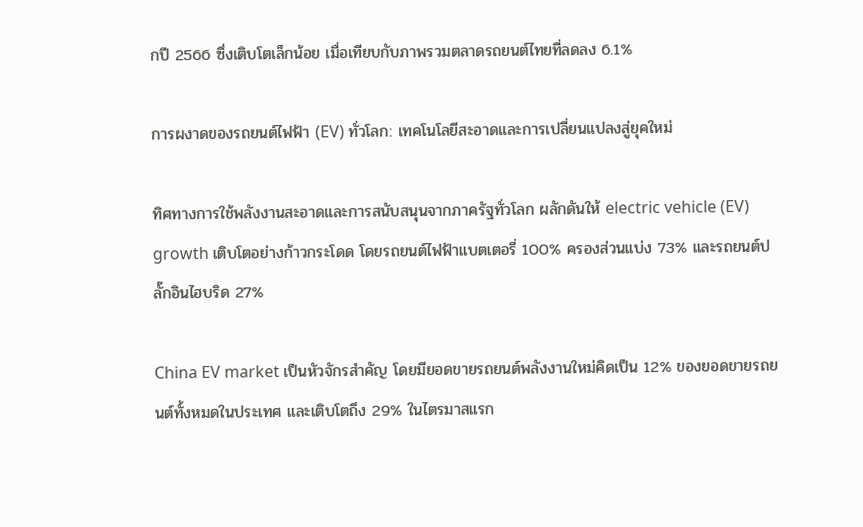กปี 2566 ซึ่งเติบโตเล็กน้อย เมื่อเทียบกับภาพรวมตลาดรถยนต์ไทยที่ลดลง 6.1%

การผงาดของรถยนต์ไฟฟ้า (EV) ทั่วโลก: เทคโนโลยีสะอาดและการเปลี่ยนแปลงสู่ยุคใหม่

ทิศทางการใช้พลังงานสะอาดและการสนับสนุนจากภาครัฐทั่วโลก ผลักดันให้ electric vehicle (EV) growth เติบโตอย่างก้าวกระโดด โดยรถยนต์ไฟฟ้าแบตเตอรี่ 100% ครองส่วนแบ่ง 73% และรถยนต์ปลั๊กอินไฮบริด 27%

China EV market เป็นหัวจักรสำคัญ โดยมียอดขายรถยนต์พลังงานใหม่คิดเป็น 12% ของยอดขายรถยนต์ทั้งหมดในประเทศ และเติบโตถึง 29% ในไตรมาสแรก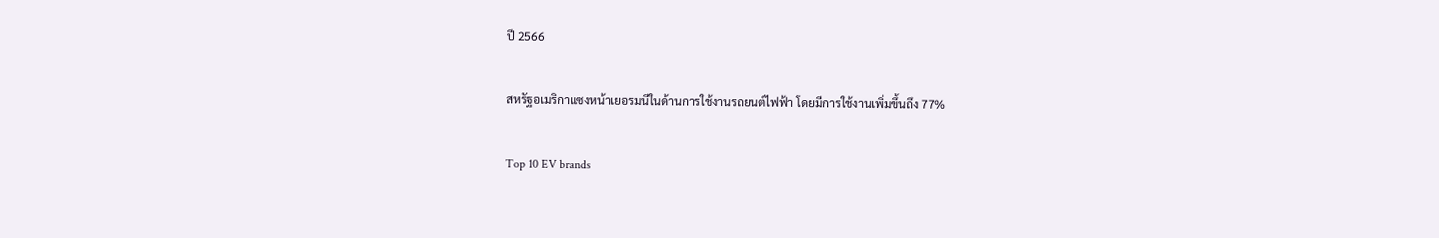ปี 2566

สหรัฐอเมริกาแซงหน้าเยอรมนีในด้านการใช้งานรถยนต์ไฟฟ้า โดยมีการใช้งานเพิ่มขึ้นถึง 77%

Top 10 EV brands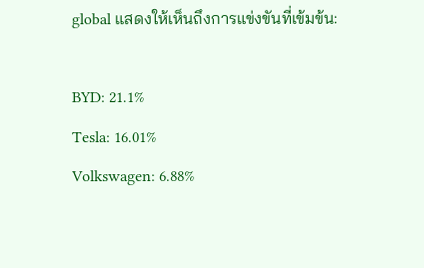global แสดงให้เห็นถึงการแข่งขันที่เข้มข้น:

BYD: 21.1%
Tesla: 16.01%
Volkswagen: 6.88%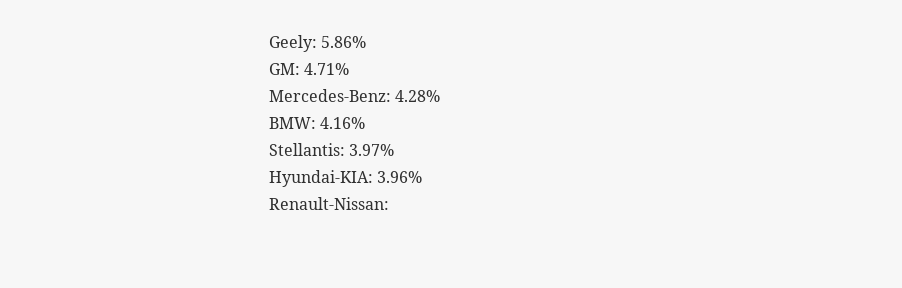Geely: 5.86%
GM: 4.71%
Mercedes-Benz: 4.28%
BMW: 4.16%
Stellantis: 3.97%
Hyundai-KIA: 3.96%
Renault-Nissan: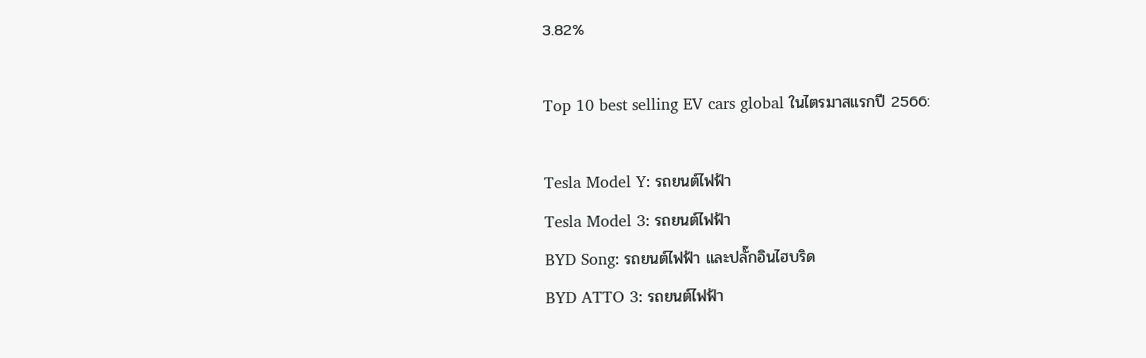3.82%

Top 10 best selling EV cars global ในไตรมาสแรกปี 2566:

Tesla Model Y: รถยนต์ไฟฟ้า
Tesla Model 3: รถยนต์ไฟฟ้า
BYD Song: รถยนต์ไฟฟ้า และปลั๊กอินไฮบริด
BYD ATTO 3: รถยนต์ไฟฟ้า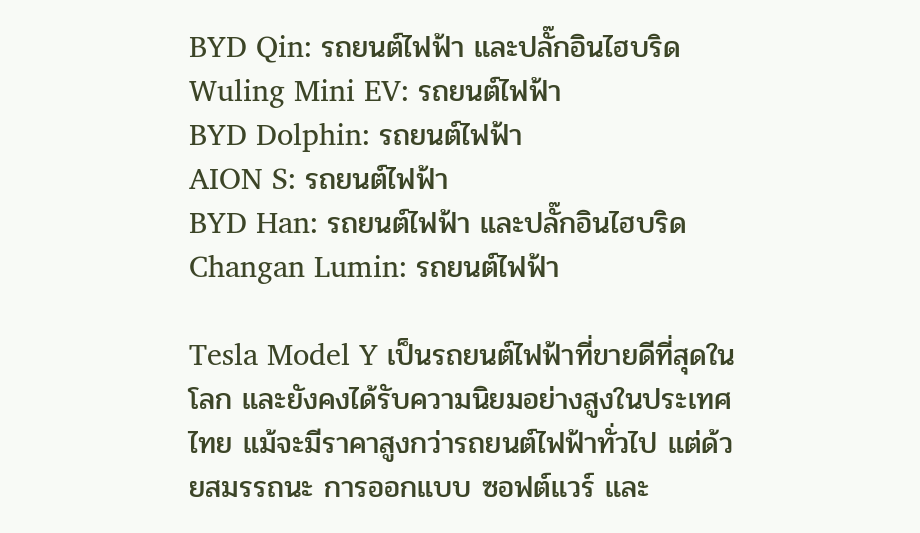BYD Qin: รถยนต์ไฟฟ้า และปลั๊กอินไฮบริด
Wuling Mini EV: รถยนต์ไฟฟ้า
BYD Dolphin: รถยนต์ไฟฟ้า
AION S: รถยนต์ไฟฟ้า
BYD Han: รถยนต์ไฟฟ้า และปลั๊กอินไฮบริด
Changan Lumin: รถยนต์ไฟฟ้า

Tesla Model Y เป็นรถยนต์ไฟฟ้าที่ขายดีที่สุดในโลก และยังคงได้รับความนิยมอย่างสูงในประเทศไทย แม้จะมีราคาสูงกว่ารถยนต์ไฟฟ้าทั่วไป แต่ด้วยสมรรถนะ การออกแบบ ซอฟต์แวร์ และ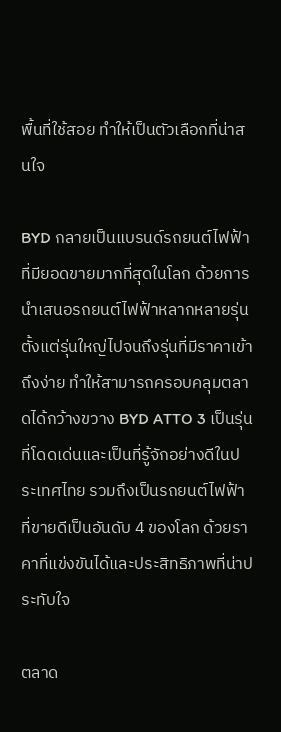พื้นที่ใช้สอย ทำให้เป็นตัวเลือกที่น่าสนใจ

BYD กลายเป็นแบรนด์รถยนต์ไฟฟ้าที่มียอดขายมากที่สุดในโลก ด้วยการนำเสนอรถยนต์ไฟฟ้าหลากหลายรุ่น ตั้งแต่รุ่นใหญ่ไปจนถึงรุ่นที่มีราคาเข้าถึงง่าย ทำให้สามารถครอบคลุมตลาดได้กว้างขวาง BYD ATTO 3 เป็นรุ่นที่โดดเด่นและเป็นที่รู้จักอย่างดีในประเทศไทย รวมถึงเป็นรถยนต์ไฟฟ้าที่ขายดีเป็นอันดับ 4 ของโลก ด้วยราคาที่แข่งขันได้และประสิทธิภาพที่น่าประทับใจ

ตลาด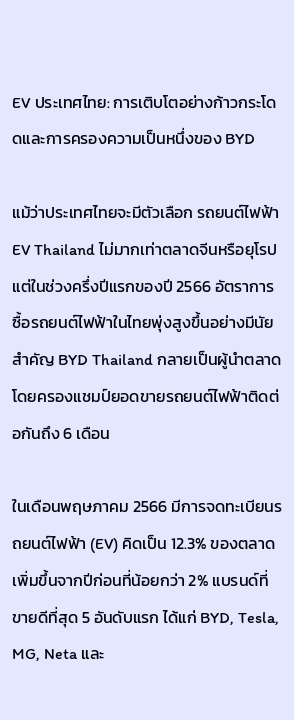EV ประเทศไทย: การเติบโตอย่างก้าวกระโดดและการครองความเป็นหนึ่งของ BYD

แม้ว่าประเทศไทยจะมีตัวเลือก รถยนต์ไฟฟ้า EV Thailand ไม่มากเท่าตลาดจีนหรือยุโรป แต่ในช่วงครึ่งปีแรกของปี 2566 อัตราการซื้อรถยนต์ไฟฟ้าในไทยพุ่งสูงขึ้นอย่างมีนัยสำคัญ BYD Thailand กลายเป็นผู้นำตลาด โดยครองแชมป์ยอดขายรถยนต์ไฟฟ้าติดต่อกันถึง 6 เดือน

ในเดือนพฤษภาคม 2566 มีการจดทะเบียนรถยนต์ไฟฟ้า (EV) คิดเป็น 12.3% ของตลาด เพิ่มขึ้นจากปีก่อนที่น้อยกว่า 2% แบรนด์ที่ขายดีที่สุด 5 อันดับแรก ได้แก่ BYD, Tesla, MG, Neta และ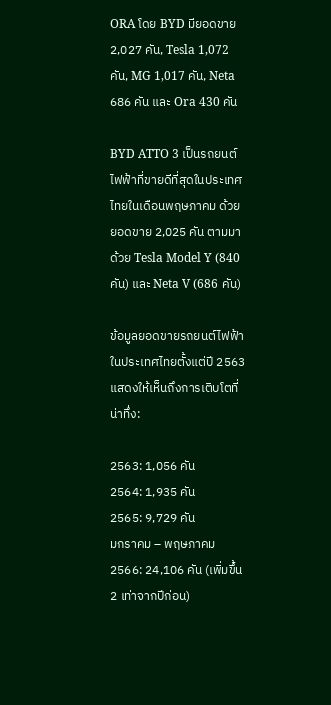ORA โดย BYD มียอดขาย 2,027 คัน, Tesla 1,072 คัน, MG 1,017 คัน, Neta 686 คัน และ Ora 430 คัน

BYD ATTO 3 เป็นรถยนต์ไฟฟ้าที่ขายดีที่สุดในประเทศไทยในเดือนพฤษภาคม ด้วยยอดขาย 2,025 คัน ตามมาด้วย Tesla Model Y (840 คัน) และ Neta V (686 คัน)

ข้อมูลยอดขายรถยนต์ไฟฟ้าในประเทศไทยตั้งแต่ปี 2563 แสดงให้เห็นถึงการเติบโตที่น่าทึ่ง:

2563: 1,056 คัน
2564: 1,935 คัน
2565: 9,729 คัน
มกราคม – พฤษภาคม 2566: 24,106 คัน (เพิ่มขึ้น 2 เท่าจากปีก่อน)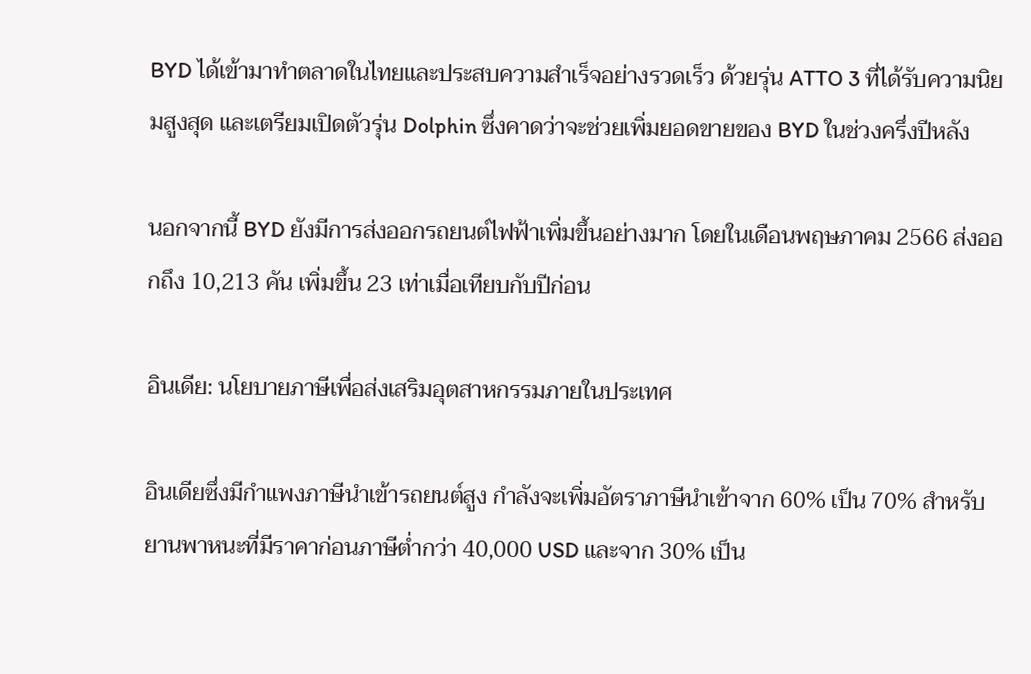BYD ได้เข้ามาทำตลาดในไทยและประสบความสำเร็จอย่างรวดเร็ว ด้วยรุ่น ATTO 3 ที่ได้รับความนิยมสูงสุด และเตรียมเปิดตัวรุ่น Dolphin ซึ่งคาดว่าจะช่วยเพิ่มยอดขายของ BYD ในช่วงครึ่งปีหลัง

นอกจากนี้ BYD ยังมีการส่งออกรถยนต์ไฟฟ้าเพิ่มขึ้นอย่างมาก โดยในเดือนพฤษภาคม 2566 ส่งออกถึง 10,213 คัน เพิ่มขึ้น 23 เท่าเมื่อเทียบกับปีก่อน

อินเดีย: นโยบายภาษีเพื่อส่งเสริมอุตสาหกรรมภายในประเทศ

อินเดียซึ่งมีกำแพงภาษีนำเข้ารถยนต์สูง กำลังจะเพิ่มอัตราภาษีนำเข้าจาก 60% เป็น 70% สำหรับยานพาหนะที่มีราคาก่อนภาษีต่ำกว่า 40,000 USD และจาก 30% เป็น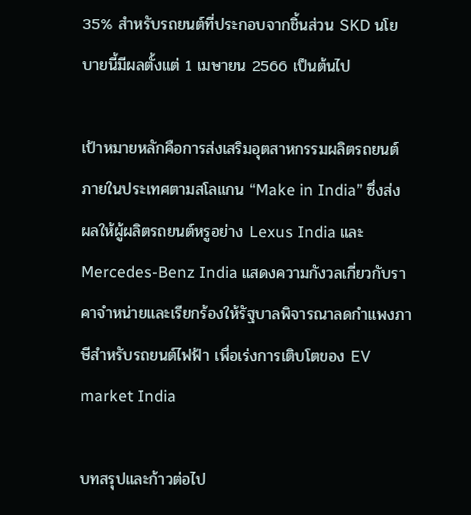35% สำหรับรถยนต์ที่ประกอบจากชิ้นส่วน SKD นโยบายนี้มีผลตั้งแต่ 1 เมษายน 2566 เป็นต้นไป

เป้าหมายหลักคือการส่งเสริมอุตสาหกรรมผลิตรถยนต์ภายในประเทศตามสโลแกน “Make in India” ซึ่งส่งผลให้ผู้ผลิตรถยนต์หรูอย่าง Lexus India และ Mercedes-Benz India แสดงความกังวลเกี่ยวกับราคาจำหน่ายและเรียกร้องให้รัฐบาลพิจารณาลดกำแพงภาษีสำหรับรถยนต์ไฟฟ้า เพื่อเร่งการเติบโตของ EV market India

บทสรุปและก้าวต่อไป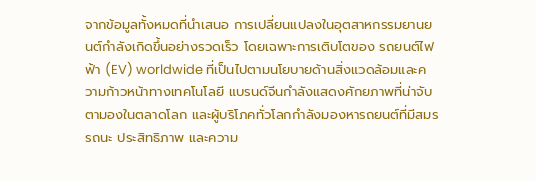จากข้อมูลทั้งหมดที่นำเสนอ การเปลี่ยนแปลงในอุตสาหกรรมยานยนต์กำลังเกิดขึ้นอย่างรวดเร็ว โดยเฉพาะการเติบโตของ รถยนต์ไฟฟ้า (EV) worldwide ที่เป็นไปตามนโยบายด้านสิ่งแวดล้อมและความก้าวหน้าทางเทคโนโลยี แบรนด์จีนกำลังแสดงศักยภาพที่น่าจับตามองในตลาดโลก และผู้บริโภคทั่วโลกกำลังมองหารถยนต์ที่มีสมรรถนะ ประสิทธิภาพ และความ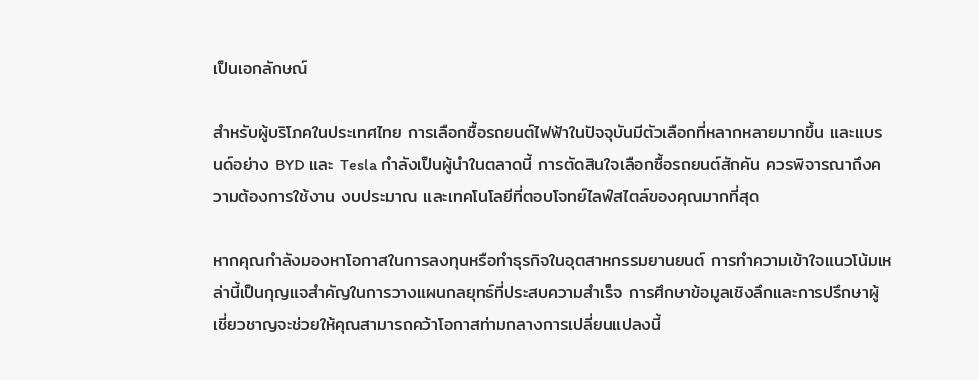เป็นเอกลักษณ์

สำหรับผู้บริโภคในประเทศไทย การเลือกซื้อรถยนต์ไฟฟ้าในปัจจุบันมีตัวเลือกที่หลากหลายมากขึ้น และแบรนด์อย่าง BYD และ Tesla กำลังเป็นผู้นำในตลาดนี้ การตัดสินใจเลือกซื้อรถยนต์สักคัน ควรพิจารณาถึงความต้องการใช้งาน งบประมาณ และเทคโนโลยีที่ตอบโจทย์ไลฟ์สไตล์ของคุณมากที่สุด

หากคุณกำลังมองหาโอกาสในการลงทุนหรือทำธุรกิจในอุตสาหกรรมยานยนต์ การทำความเข้าใจแนวโน้มเหล่านี้เป็นกุญแจสำคัญในการวางแผนกลยุทธ์ที่ประสบความสำเร็จ การศึกษาข้อมูลเชิงลึกและการปรึกษาผู้เชี่ยวชาญจะช่วยให้คุณสามารถคว้าโอกาสท่ามกลางการเปลี่ยนแปลงนี้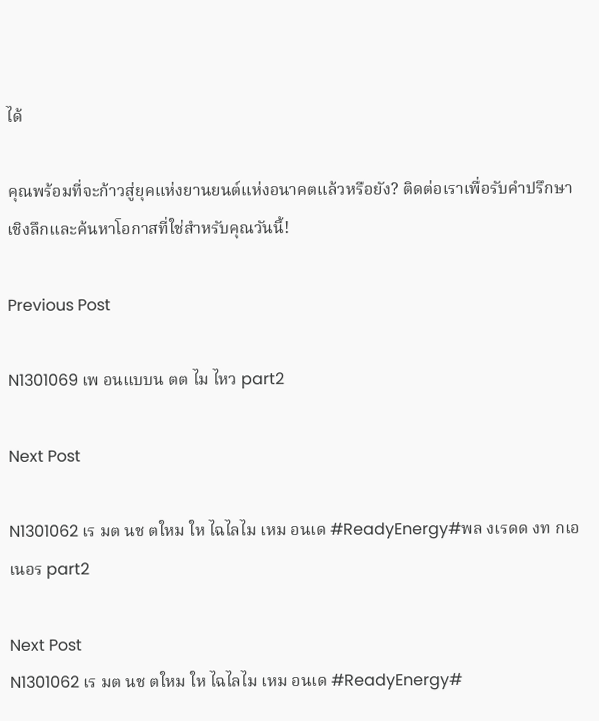ได้

คุณพร้อมที่จะก้าวสู่ยุคแห่งยานยนต์แห่งอนาคตแล้วหรือยัง? ติดต่อเราเพื่อรับคำปรึกษาเชิงลึกและค้นหาโอกาสที่ใช่สำหรับคุณวันนี้!

Previous Post

N1301069 เพ อนแบบน ตต ไม ไหว part2

Next Post

N1301062 เร มต นช ตใหม ให ไฉไลไม เหม อนเด #ReadyEnergy#พล งเรดด งท กเอเนอร part2

Next Post
N1301062 เร มต นช ตใหม ให ไฉไลไม เหม อนเด #ReadyEnergy#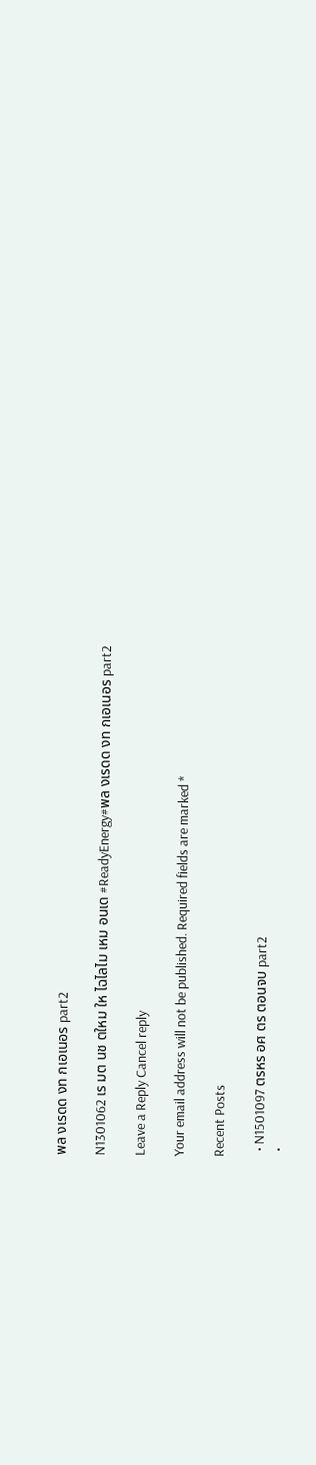พล งเรดด งท กเอเนอร part2

N1301062 เร มต นช ตใหม ให ไฉไลไม เหม อนเด #ReadyEnergy#พล งเรดด งท กเอเนอร part2

Leave a Reply Cancel reply

Your email address will not be published. Required fields are marked *

Recent Posts

  • N1501097 ตรหร อศ ตร ตอนจบ part2
  •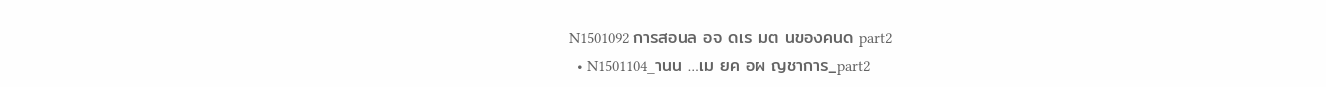N1501092 การสอนล อจ ดเร มต นของคนด part2
  • N1501104_านน …เม ยค อผ ญชาการ_part2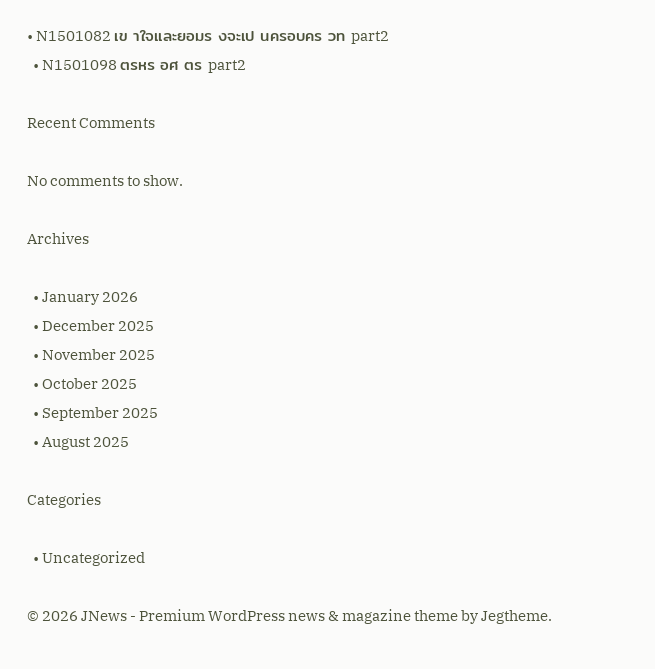• N1501082 เข าใจและยอมร งจะเป นครอบคร วท part2
  • N1501098 ตรหร อศ ตร part2

Recent Comments

No comments to show.

Archives

  • January 2026
  • December 2025
  • November 2025
  • October 2025
  • September 2025
  • August 2025

Categories

  • Uncategorized

© 2026 JNews - Premium WordPress news & magazine theme by Jegtheme.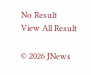No Result
View All Result

© 2026 JNews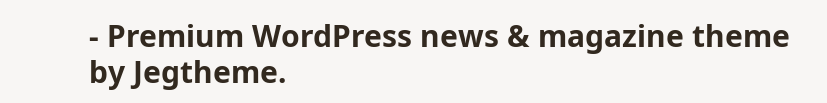- Premium WordPress news & magazine theme by Jegtheme.